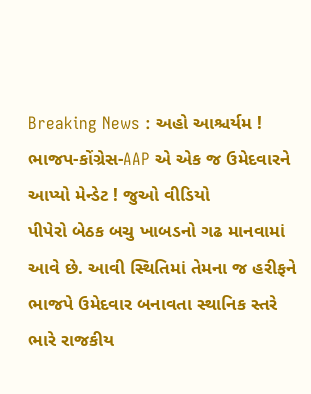Breaking News : અહો આશ્ચર્યમ ! ભાજપ-કોંગ્રેસ-AAP એ એક જ ઉમેદવારને આપ્યો મેન્ડેટ ! જુઓ વીડિયો
પીપેરો બેઠક બચુ ખાબડનો ગઢ માનવામાં આવે છે. આવી સ્થિતિમાં તેમના જ હરીફને ભાજપે ઉમેદવાર બનાવતા સ્થાનિક સ્તરે ભારે રાજકીય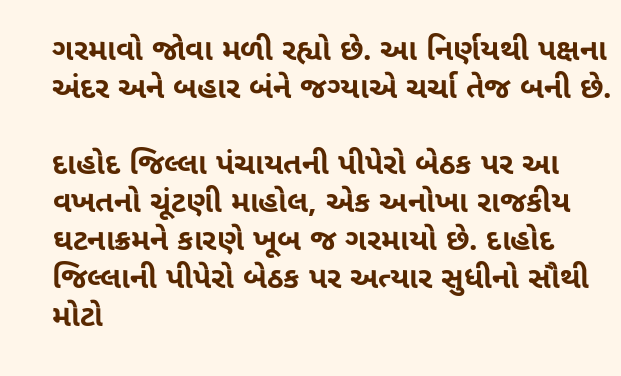ગરમાવો જોવા મળી રહ્યો છે. આ નિર્ણયથી પક્ષના અંદર અને બહાર બંને જગ્યાએ ચર્ચા તેજ બની છે.

દાહોદ જિલ્લા પંચાયતની પીપેરો બેઠક પર આ વખતનો ચૂંટણી માહોલ, એક અનોખા રાજકીય ઘટનાક્રમને કારણે ખૂબ જ ગરમાયો છે. દાહોદ જિલ્લાની પીપેરો બેઠક પર અત્યાર સુધીનો સૌથી મોટો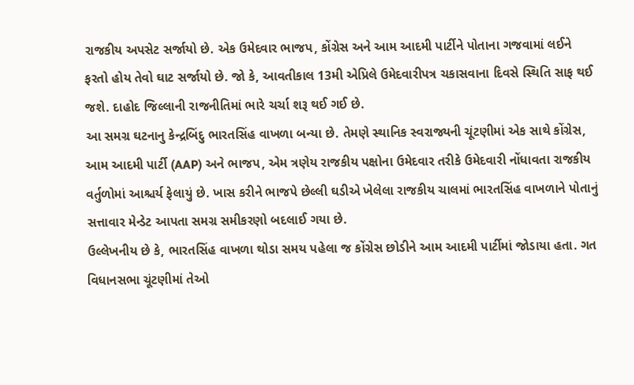રાજકીય અપસેટ સર્જાયો છે. એક ઉમેદવાર ભાજપ, કોંગ્રેસ અને આમ આદમી પાર્ટીને પોતાના ગજવામાં લઈને ફરતો હોય તેવો ઘાટ સર્જાયો છે. જો કે, આવતીકાલ 13મી એપ્રિલે ઉમેદવારીપત્ર ચકાસવાના દિવસે સ્થિતિ સાફ થઈ જશે. દાહોદ જિલ્લાની રાજનીતિમાં ભારે ચર્ચા શરૂ થઈ ગઈ છે.
આ સમગ્ર ઘટનાનુ કેન્દ્રબિંદુ ભારતસિંહ વાખળા બન્યા છે. તેમણે સ્થાનિક સ્વરાજ્યની ચૂંટણીમાં એક સાથે કોંગ્રેસ, આમ આદમી પાર્ટી (AAP) અને ભાજપ, એમ ત્રણેય રાજકીય પક્ષોના ઉમેદવાર તરીકે ઉમેદવારી નોંધાવતા રાજકીય વર્તુળોમાં આશ્ચર્ય ફેલાયું છે. ખાસ કરીને ભાજપે છેલ્લી ઘડીએ ખેલેલા રાજકીય ચાલમાં ભારતસિંહ વાખળાને પોતાનું સત્તાવાર મેન્ડેટ આપતા સમગ્ર સમીકરણો બદલાઈ ગયા છે.
ઉલ્લેખનીય છે કે, ભારતસિંહ વાખળા થોડા સમય પહેલા જ કોંગ્રેસ છોડીને આમ આદમી પાર્ટીમાં જોડાયા હતા. ગત વિધાનસભા ચૂંટણીમાં તેઓ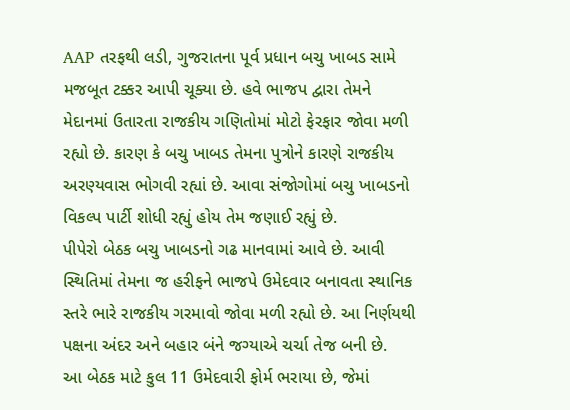AAP તરફથી લડી, ગુજરાતના પૂર્વ પ્રધાન બચુ ખાબડ સામે મજબૂત ટક્કર આપી ચૂક્યા છે. હવે ભાજપ દ્વારા તેમને મેદાનમાં ઉતારતા રાજકીય ગણિતોમાં મોટો ફેરફાર જોવા મળી રહ્યો છે. કારણ કે બચુ ખાબડ તેમના પુત્રોને કારણે રાજકીય અરણ્યવાસ ભોગવી રહ્યાં છે. આવા સંજોગોમાં બચુ ખાબડનો વિકલ્પ પાર્ટી શોધી રહ્યું હોય તેમ જણાઈ રહ્યું છે.
પીપેરો બેઠક બચુ ખાબડનો ગઢ માનવામાં આવે છે. આવી સ્થિતિમાં તેમના જ હરીફને ભાજપે ઉમેદવાર બનાવતા સ્થાનિક સ્તરે ભારે રાજકીય ગરમાવો જોવા મળી રહ્યો છે. આ નિર્ણયથી પક્ષના અંદર અને બહાર બંને જગ્યાએ ચર્ચા તેજ બની છે.
આ બેઠક માટે કુલ 11 ઉમેદવારી ફોર્મ ભરાયા છે, જેમાં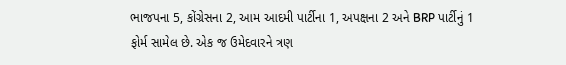ભાજપના 5, કોંગ્રેસના 2, આમ આદમી પાર્ટીના 1, અપક્ષના 2 અને BRP પાર્ટીનું 1 ફોર્મ સામેલ છે. એક જ ઉમેદવારને ત્રણ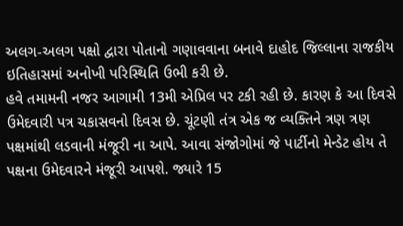અલગ-અલગ પક્ષો દ્વારા પોતાનો ગણાવવાના બનાવે દાહોદ જિલ્લાના રાજકીય ઇતિહાસમાં અનોખી પરિસ્થિતિ ઉભી કરી છે.
હવે તમામની નજર આગામી 13મી એપ્રિલ પર ટકી રહી છે. કારણ કે આ દિવસે ઉમેદવારી પત્ર ચકાસવનો દિવસ છે. ચૂંટણી તંત્ર એક જ વ્યક્તિને ત્રણ ત્રણ પક્ષમાંથી લડવાની મંજૂરી ના આપે. આવા સંજોગોમાં જે પાર્ટીનો મેન્ડેટ હોય તે પક્ષના ઉમેદવારને મંજૂરી આપશે. જ્યારે 15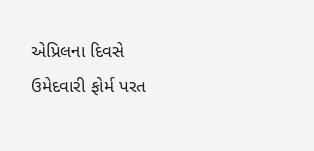એપ્રિલના દિવસે ઉમેદવારી ફોર્મ પરત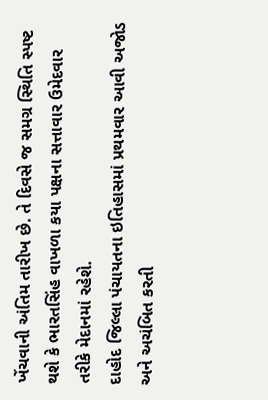ખેંચવાની અંતિમ તારીખ છે. તે દિવસે જ સમગ્ર સ્થિતિ સ્પષ્ટ થશે કે ભારતસિંહ વાખળા કયા પક્ષના સત્તાવાર ઉમેદવાર તરીકે મેદાનમાં રહેશે.
દાહોદ જિલ્લા પંચાયતના ઇતિહાસમાં પ્રથમવાર આવી અજોડ અને અચંબિત કરતી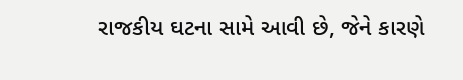રાજકીય ઘટના સામે આવી છે, જેને કારણે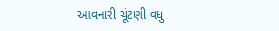આવનારી ચૂંટણી વધુ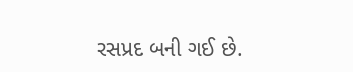રસપ્રદ બની ગઈ છે.